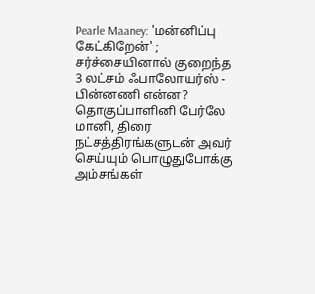Pearle Maaney: 'மன்னிப்பு கேட்கிறேன்' ; சர்ச்சையினால் குறைந்த 3 லட்சம் ஃபாலோயர்ஸ் - பின்னணி என்ன?
தொகுப்பாளினி பேர்லே மானி, திரை நட்சத்திரங்களுடன் அவர் செய்யும் பொழுதுபோக்கு அம்சங்கள்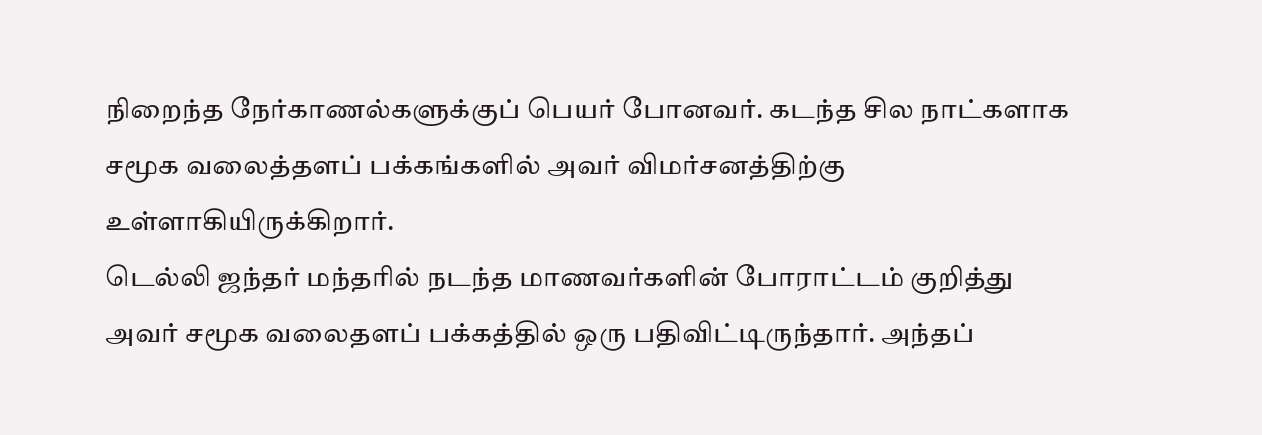நிறைந்த நேர்காணல்களுக்குப் பெயர் போனவர். கடந்த சில நாட்களாக சமூக வலைத்தளப் பக்கங்களில் அவர் விமர்சனத்திற்கு உள்ளாகியிருக்கிறார்.
டெல்லி ஜந்தர் மந்தரில் நடந்த மாணவர்களின் போராட்டம் குறித்து அவர் சமூக வலைதளப் பக்கத்தில் ஒரு பதிவிட்டிருந்தார். அந்தப்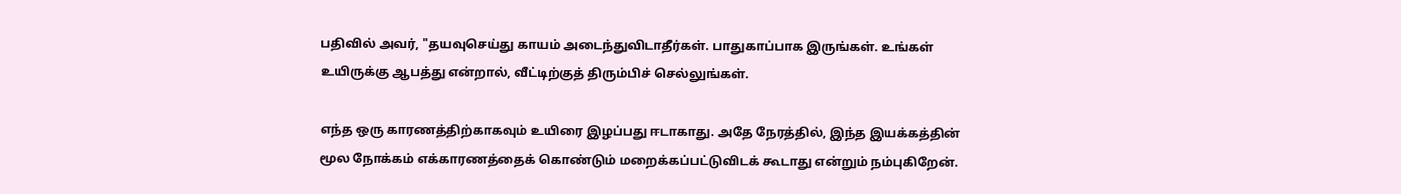பதிவில் அவர், "தயவுசெய்து காயம் அடைந்துவிடாதீர்கள். பாதுகாப்பாக இருங்கள். உங்கள் உயிருக்கு ஆபத்து என்றால், வீட்டிற்குத் திரும்பிச் செல்லுங்கள்.

எந்த ஒரு காரணத்திற்காகவும் உயிரை இழப்பது ஈடாகாது. அதே நேரத்தில், இந்த இயக்கத்தின் மூல நோக்கம் எக்காரணத்தைக் கொண்டும் மறைக்கப்பட்டுவிடக் கூடாது என்றும் நம்புகிறேன்.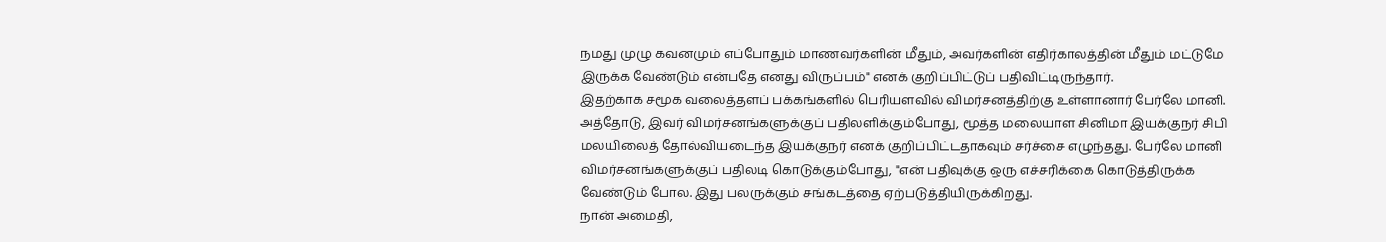நமது முழு கவனமும் எப்போதும் மாணவர்களின் மீதும், அவர்களின் எதிர்காலத்தின் மீதும் மட்டுமே இருக்க வேண்டும் என்பதே எனது விருப்பம்" எனக் குறிப்பிட்டுப் பதிவிட்டிருந்தார்.
இதற்காக சமூக வலைத்தளப் பக்கங்களில் பெரியளவில் விமர்சனத்திற்கு உள்ளானார் பேர்லே மானி.
அத்தோடு, இவர் விமர்சனங்களுக்குப் பதிலளிக்கும்போது, மூத்த மலையாள சினிமா இயக்குநர் சிபி மலயிலைத் தோல்வியடைந்த இயக்குநர் எனக் குறிப்பிட்டதாகவும் சர்ச்சை எழுந்தது. பேர்லே மானி விமர்சனங்களுக்குப் பதிலடி கொடுக்கும்போது, "என் பதிவுக்கு ஒரு எச்சரிக்கை கொடுத்திருக்க வேண்டும் போல. இது பலருக்கும் சங்கடத்தை ஏற்படுத்தியிருக்கிறது.
நான் அமைதி,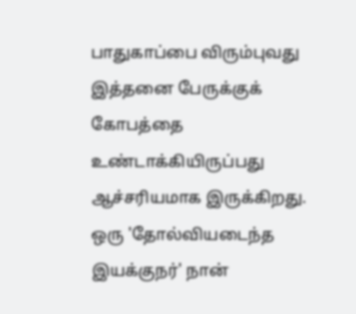பாதுகாப்பை விரும்புவது இத்தனை பேருக்குக் கோபத்தை உண்டாக்கியிருப்பது ஆச்சரியமாக இருக்கிறது. ஒரு 'தோல்வியடைந்த இயக்குநர்' நான்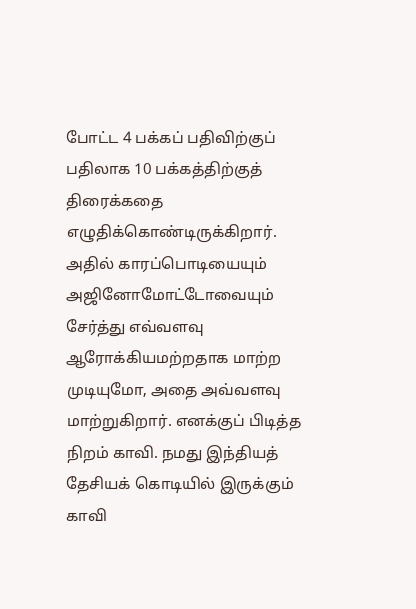போட்ட 4 பக்கப் பதிவிற்குப் பதிலாக 10 பக்கத்திற்குத் திரைக்கதை எழுதிக்கொண்டிருக்கிறார்.
அதில் காரப்பொடியையும் அஜினோமோட்டோவையும் சேர்த்து எவ்வளவு ஆரோக்கியமற்றதாக மாற்ற முடியுமோ, அதை அவ்வளவு மாற்றுகிறார். எனக்குப் பிடித்த நிறம் காவி. நமது இந்தியத் தேசியக் கொடியில் இருக்கும் காவி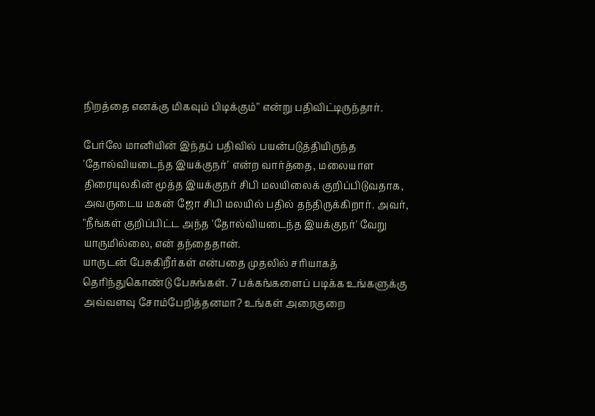நிறத்தை எனக்கு மிகவும் பிடிக்கும்" என்று பதிவிட்டிருந்தார்.

பேர்லே மானியின் இந்தப் பதிவில் பயன்படுத்தியிருந்த 'தோல்வியடைந்த இயக்குநர்' என்ற வார்த்தை, மலையாள திரையுலகின் மூத்த இயக்குநர் சிபி மலயிலைக் குறிப்பிடுவதாக, அவருடைய மகன் ஜோ சிபி மலயில் பதில் தந்திருக்கிறார். அவர், "நீங்கள் குறிப்பிட்ட அந்த 'தோல்வியடைந்த இயக்குநர்' வேறு யாருமில்லை, என் தந்தைதான்.
யாருடன் பேசுகிறீர்கள் என்பதை முதலில் சரியாகத் தெரிந்துகொண்டு பேசுங்கள். 7 பக்கங்களைப் படிக்க உங்களுக்கு அவ்வளவு சோம்பேறித்தனமா? உங்கள் அரைகுறை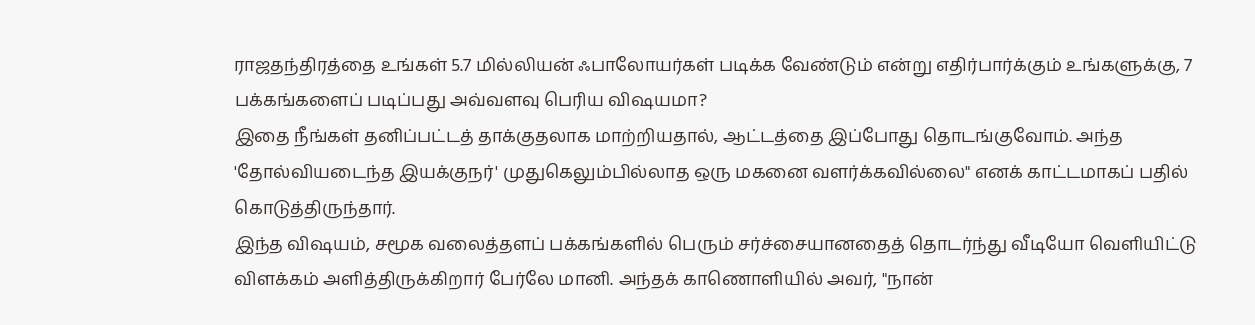ராஜதந்திரத்தை உங்கள் 5.7 மில்லியன் ஃபாலோயர்கள் படிக்க வேண்டும் என்று எதிர்பார்க்கும் உங்களுக்கு, 7 பக்கங்களைப் படிப்பது அவ்வளவு பெரிய விஷயமா?
இதை நீங்கள் தனிப்பட்டத் தாக்குதலாக மாற்றியதால், ஆட்டத்தை இப்போது தொடங்குவோம். அந்த 'தோல்வியடைந்த இயக்குநர்' முதுகெலும்பில்லாத ஒரு மகனை வளர்க்கவில்லை" எனக் காட்டமாகப் பதில் கொடுத்திருந்தார்.
இந்த விஷயம், சமூக வலைத்தளப் பக்கங்களில் பெரும் சர்ச்சையானதைத் தொடர்ந்து வீடியோ வெளியிட்டு விளக்கம் அளித்திருக்கிறார் பேர்லே மானி. அந்தக் காணொளியில் அவர், "நான்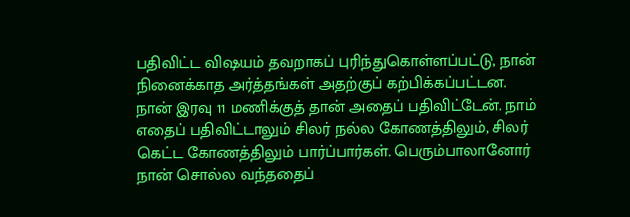பதிவிட்ட விஷயம் தவறாகப் புரிந்துகொள்ளப்பட்டு, நான் நினைக்காத அர்த்தங்கள் அதற்குப் கற்பிக்கப்பட்டன.
நான் இரவு 11 மணிக்குத் தான் அதைப் பதிவிட்டேன். நாம் எதைப் பதிவிட்டாலும் சிலர் நல்ல கோணத்திலும், சிலர் கெட்ட கோணத்திலும் பார்ப்பார்கள். பெரும்பாலானோர் நான் சொல்ல வந்ததைப்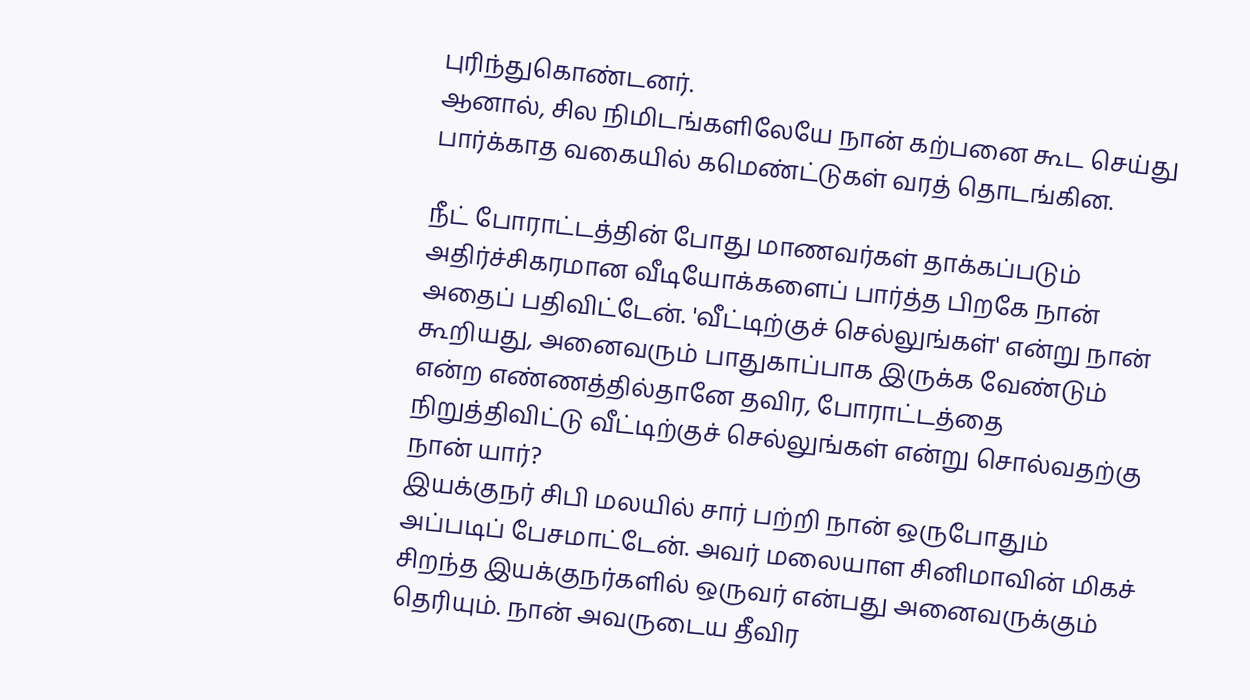புரிந்துகொண்டனர்.
ஆனால், சில நிமிடங்களிலேயே நான் கற்பனை கூட செய்து பார்க்காத வகையில் கமெண்ட்டுகள் வரத் தொடங்கின.

நீட் போராட்டத்தின் போது மாணவர்கள் தாக்கப்படும் அதிர்ச்சிகரமான வீடியோக்களைப் பார்த்த பிறகே நான் அதைப் பதிவிட்டேன். 'வீட்டிற்குச் செல்லுங்கள்' என்று நான் கூறியது, அனைவரும் பாதுகாப்பாக இருக்க வேண்டும் என்ற எண்ணத்தில்தானே தவிர, போராட்டத்தை நிறுத்திவிட்டு வீட்டிற்குச் செல்லுங்கள் என்று சொல்வதற்கு நான் யார்?
இயக்குநர் சிபி மலயில் சார் பற்றி நான் ஒருபோதும் அப்படிப் பேசமாட்டேன். அவர் மலையாள சினிமாவின் மிகச் சிறந்த இயக்குநர்களில் ஒருவர் என்பது அனைவருக்கும் தெரியும். நான் அவருடைய தீவிர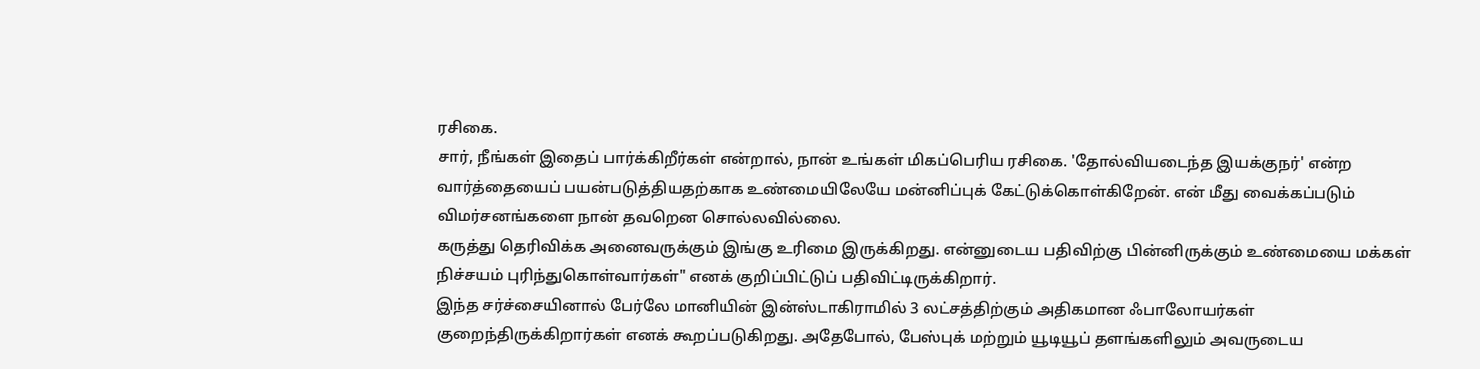ரசிகை.
சார், நீங்கள் இதைப் பார்க்கிறீர்கள் என்றால், நான் உங்கள் மிகப்பெரிய ரசிகை. 'தோல்வியடைந்த இயக்குநர்' என்ற வார்த்தையைப் பயன்படுத்தியதற்காக உண்மையிலேயே மன்னிப்புக் கேட்டுக்கொள்கிறேன். என் மீது வைக்கப்படும் விமர்சனங்களை நான் தவறென சொல்லவில்லை.
கருத்து தெரிவிக்க அனைவருக்கும் இங்கு உரிமை இருக்கிறது. என்னுடைய பதிவிற்கு பின்னிருக்கும் உண்மையை மக்கள் நிச்சயம் புரிந்துகொள்வார்கள்" எனக் குறிப்பிட்டுப் பதிவிட்டிருக்கிறார்.
இந்த சர்ச்சையினால் பேர்லே மானியின் இன்ஸ்டாகிராமில் 3 லட்சத்திற்கும் அதிகமான ஃபாலோயர்கள் குறைந்திருக்கிறார்கள் எனக் கூறப்படுகிறது. அதேபோல், பேஸ்புக் மற்றும் யூடியூப் தளங்களிலும் அவருடைய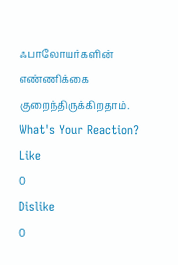ஃபாலோயர்களின் எண்ணிக்கை குறைந்திருக்கிறதாம்.
What's Your Reaction?
Like
0
Dislike
0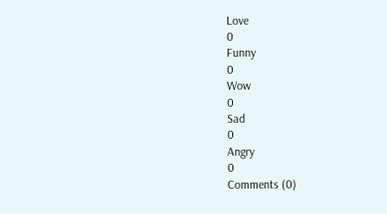Love
0
Funny
0
Wow
0
Sad
0
Angry
0
Comments (0)